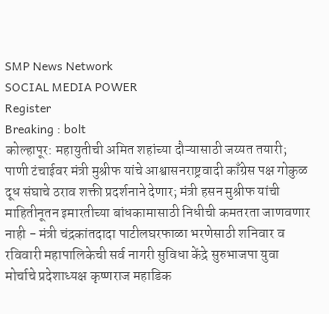SMP News Network
SOCIAL MEDIA POWER
Register
Breaking : bolt
कोल्हापूर: महायुतीची अमित शहांच्या दौऱ्यासाठी जय्यत तयारी; पाणी टंचाईवर मंत्री मुश्रीफ यांचे आश्वासनराष्ट्रवादी काँग्रेस पक्ष गोकुळ दूध संघाचे ठराव शक्ती प्रदर्शनाने देणार; मंत्री हसन मुश्रीफ यांची माहितीनूतन इमारतीच्या बांधकामासाठी निधीची कमतरता जाणवणार नाही - मंत्री चंद्रकांतदादा पाटीलघरफाळा भरणेसाठी शनिवार व रविवारी महापालिकेची सर्व नागरी सुविधा केंद्रे सुरुभाजपा युवा मोर्चाचे प्रदेशाध्यक्ष कृष्णराज महाडिक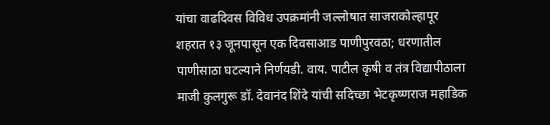यांचा वाढदिवस विविध उपक्रमांनी जल्लोषात साजराकोल्हापूर शहरात १३ जूनपासून एक दिवसाआड पाणीपुरवठा; धरणातील पाणीसाठा घटल्याने निर्णयडी. वाय. पाटील कृषी व तंत्र विद्यापीठाला माजी कुलगुरू डॉ. देवानंद शिंदे यांची सदिच्छा भेटकृष्णराज महाडिक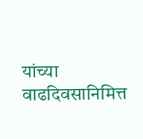यांच्या वाढदिवसानिमित्त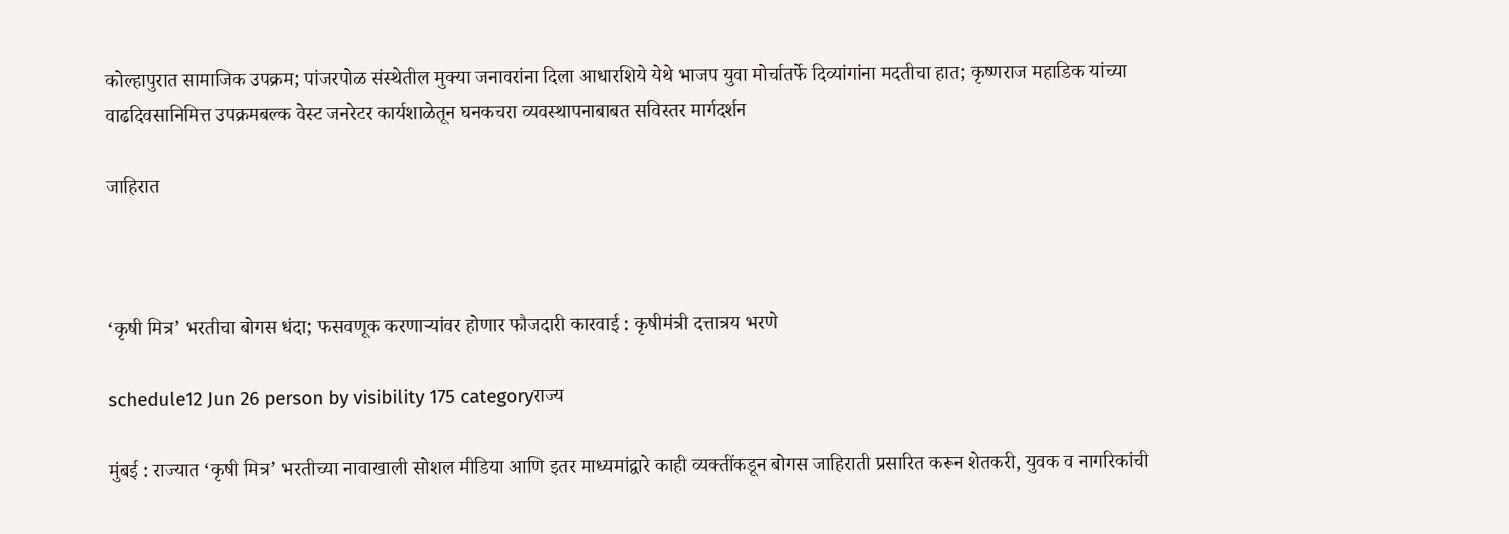कोल्हापुरात सामाजिक उपक्रम; पांजरपोळ संस्थेतील मुक्या जनावरांना दिला आधारशिये येथे भाजप युवा मोर्चातर्फे दिव्यांगांना मदतीचा हात; कृष्णराज महाडिक यांच्या वाढदिवसानिमित्त उपक्रमबल्क वेस्ट जनरेटर कार्यशाळेतून घनकचरा व्यवस्थापनाबाबत सविस्तर मार्गदर्शन

जाहिरात



‘कृषी मित्र’ भरतीचा बोगस धंदा; फसवणूक करणाऱ्यांवर होणार फौजदारी कारवाई : कृषीमंत्री दत्तात्रय भरणे

schedule12 Jun 26 person by visibility 175 categoryराज्य

मुंबई : राज्यात ‘कृषी मित्र’ भरतीच्या नावाखाली सोशल मीडिया आणि इतर माध्यमांद्वारे काही व्यक्तींकडून बोगस जाहिराती प्रसारित करून शेतकरी, युवक व नागरिकांची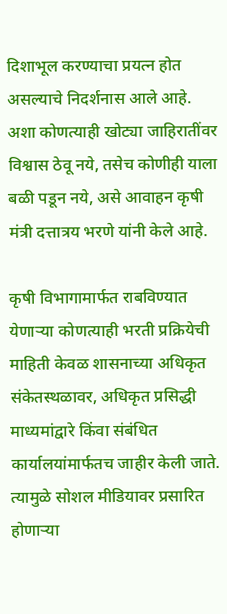दिशाभूल करण्याचा प्रयत्न होत असल्याचे निदर्शनास आले आहे. अशा कोणत्याही खोट्या जाहिरातींवर विश्वास ठेवू नये, तसेच कोणीही याला बळी पडून नये, असे आवाहन कृषी मंत्री दत्तात्रय भरणे यांनी केले आहे.

कृषी विभागामार्फत राबविण्यात येणाऱ्या कोणत्याही भरती प्रक्रियेची माहिती केवळ शासनाच्या अधिकृत संकेतस्थळावर, अधिकृत प्रसिद्धी माध्यमांद्वारे किंवा संबंधित कार्यालयांमार्फतच जाहीर केली जाते. त्यामुळे सोशल मीडियावर प्रसारित होणाऱ्या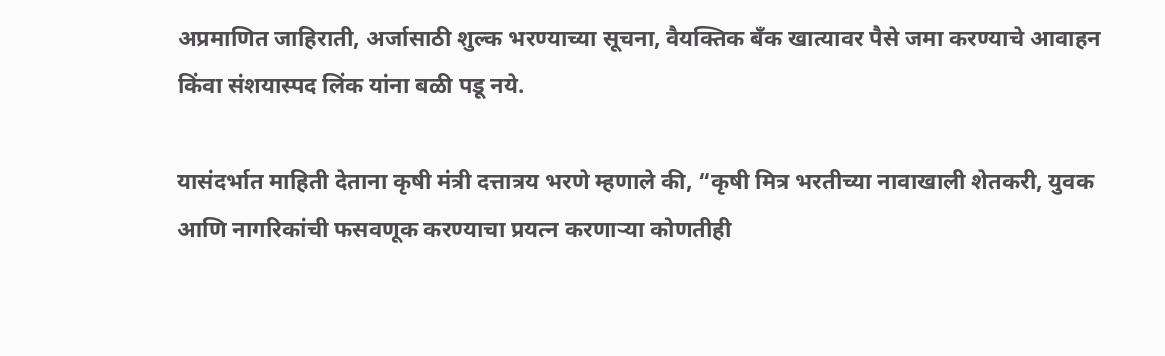अप्रमाणित जाहिराती, अर्जासाठी शुल्क भरण्याच्या सूचना, वैयक्तिक बँक खात्यावर पैसे जमा करण्याचे आवाहन किंवा संशयास्पद लिंक यांना बळी पडू नये.

यासंदर्भात माहिती देताना कृषी मंत्री दत्तात्रय भरणे म्हणाले की, “कृषी मित्र भरतीच्या नावाखाली शेतकरी, युवक आणि नागरिकांची फसवणूक करण्याचा प्रयत्न करणाऱ्या कोणतीही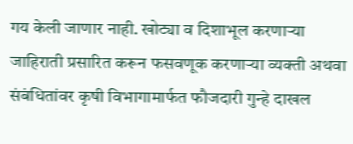गय केली जाणार नाही. खोट्या व दिशाभूल करणाऱ्या जाहिराती प्रसारित करून फसवणूक करणाऱ्या व्यक्ती अथवा संबंधितांवर कृषी विभागामार्फत फौजदारी गुन्हे दाखल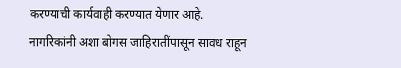करण्याची कार्यवाही करण्यात येणार आहे. नागरिकांनी अशा बोगस जाहिरातींपासून सावध राहून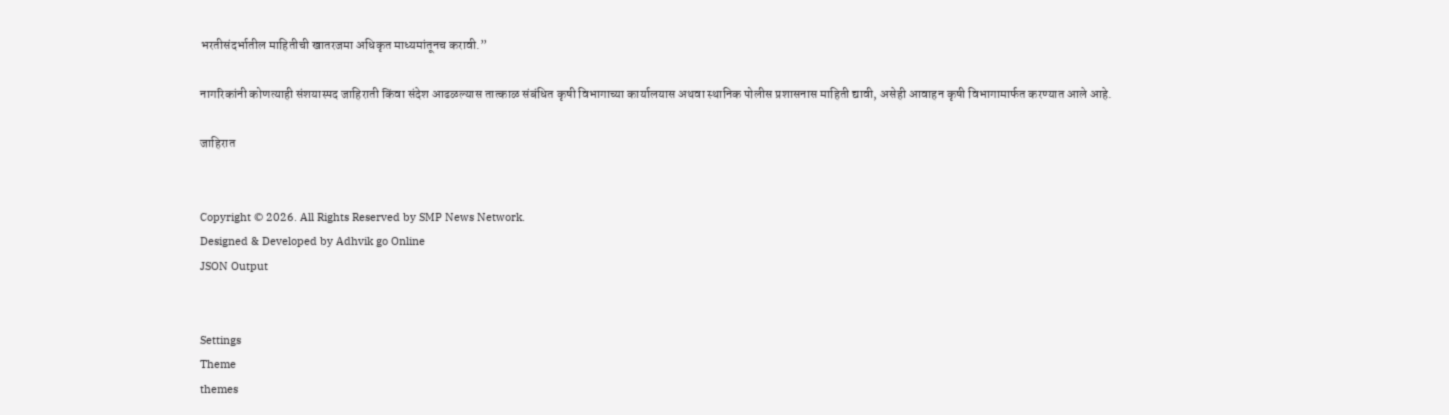भरतीसंदर्भातील माहितीची खातरजमा अधिकृत माध्यमांतूनच करावी.”

नागरिकांनी कोणत्याही संशयास्पद जाहिराती किंवा संदेश आढळल्यास तात्काळ संबंधित कृषी विभागाच्या कार्यालयास अथवा स्थानिक पोलीस प्रशासनास माहिती द्यावी, असेही आवाहन कृषी विभागामार्फत करण्यात आले आहे.

जाहिरात


Copyright © 2026. All Rights Reserved by SMP News Network.
Designed & Developed by Adhvik go Online
JSON Output


Settings
Theme
themes